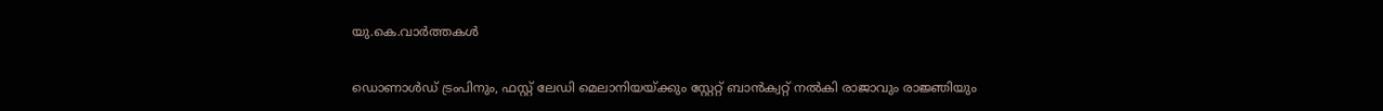യു.കെ.വാര്‍ത്തകള്‍

ഡൊണാള്‍ഡ് ട്രംപിനും, ഫസ്റ്റ് ലേഡി മെലാനിയയ്ക്കും സ്റ്റേറ്റ് ബാന്‍ക്വറ്റ് നല്‍കി രാജാവും രാജ്ഞിയും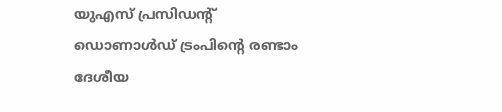യുഎസ് പ്രസിഡന്റ് ഡൊണാള്‍ഡ് ട്രംപിന്റെ രണ്ടാം ദേശീയ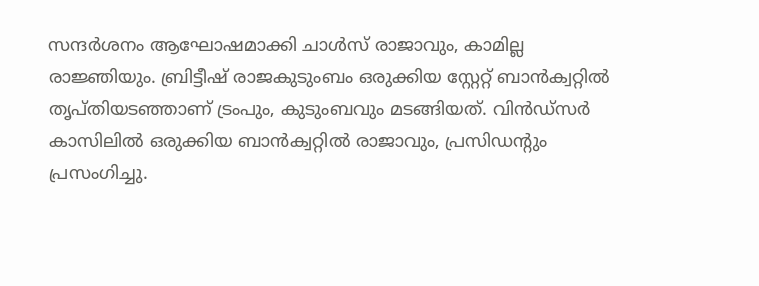സന്ദര്‍ശനം ആഘോഷമാക്കി ചാള്‍സ് രാജാവും, കാമില്ല രാജ്ഞിയും. ബ്രിട്ടീഷ് രാജകുടുംബം ഒരുക്കിയ സ്റ്റേറ്റ് ബാന്‍ക്വറ്റില്‍ തൃപ്തിയടഞ്ഞാണ് ട്രംപും, കുടുംബവും മടങ്ങിയത്. വിന്‍ഡ്‌സര്‍ കാസിലില്‍ ഒരുക്കിയ ബാന്‍ക്വറ്റില്‍ രാജാവും, പ്രസിഡന്റും പ്രസംഗിച്ചു.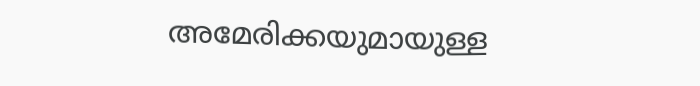അമേരിക്കയുമായുള്ള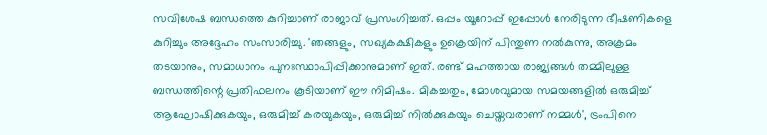സവിശേഷ ബന്ധത്തെ കുറിച്ചാണ് രാജാവ് പ്രസംഗിച്ചത്. ഒപ്പം യൂറോപ്പ് ഇപ്പോള്‍ നേരിടുന്ന ഭീഷണികളെ കുറിച്ചും അദ്ദേഹം സംസാരിച്ചു. 'ഞങ്ങളും, സഖ്യകക്ഷികളും ഉക്രെയിന് പിന്തുണ നല്‍കുന്നു, അക്രമം തടയാനും, സമാധാനം പുനഃസ്ഥാപിപ്പിക്കാനുമാണ് ഇത്. രണ്ട് മഹത്തായ രാജ്യങ്ങള്‍ തമ്മിലുള്ള ബന്ധത്തിന്റെ പ്രതിഫലനം കൂടിയാണ് ഈ നിമിഷം. മികച്ചതും, മോശവുമായ സമയങ്ങളില്‍ ഒരുമിച്ച് ആഘോഷിക്കുകയും, ഒരുമിച്ച് കരയുകയും, ഒരുമിച്ച് നില്‍ക്കുകയും ചെയ്തവരാണ് നമ്മള്‍', ട്രംപിനെ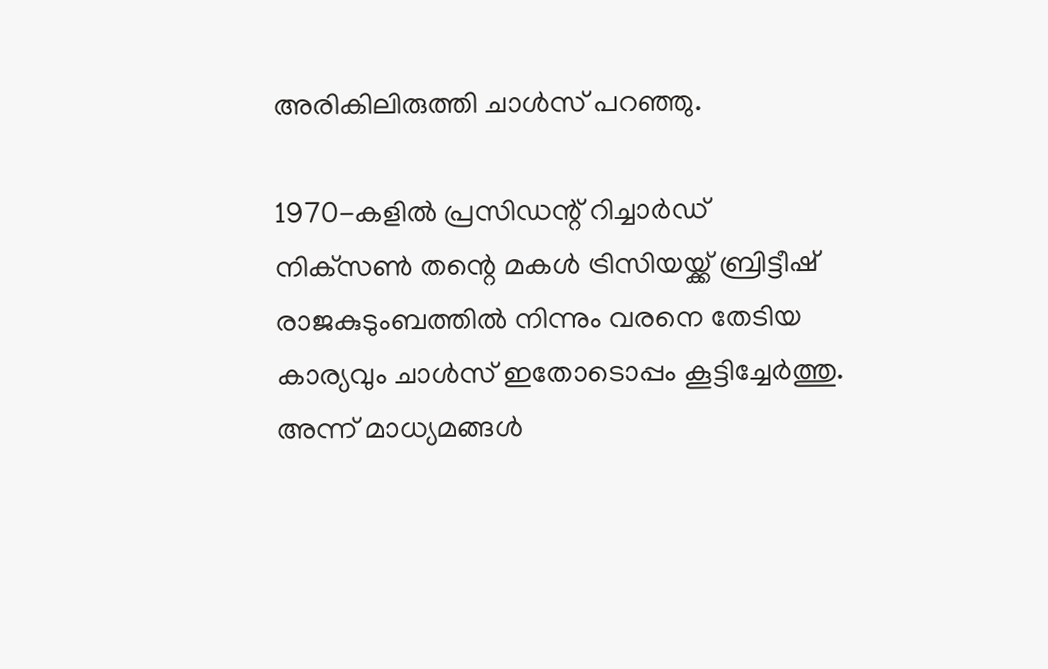അരികിലിരുത്തി ചാള്‍സ് പറഞ്ഞു.

1970-കളില്‍ പ്രസിഡന്റ് റിച്ചാര്‍ഡ് നിക്‌സണ്‍ തന്റെ മകള്‍ ട്രിസിയയ്ക്ക് ബ്രിട്ടീഷ് രാജകുടുംബത്തില്‍ നിന്നും വരനെ തേടിയ കാര്യവും ചാള്‍സ് ഇതോടൊപ്പം കൂട്ടിച്ചേര്‍ത്തു. അന്ന് മാധ്യമങ്ങള്‍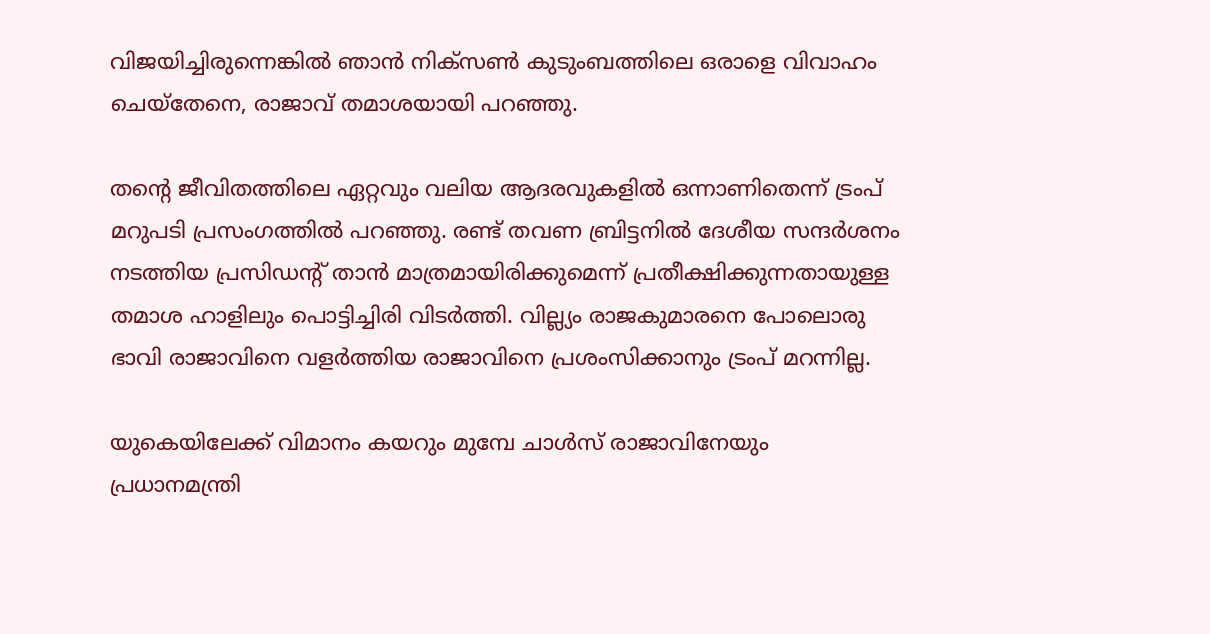വിജയിച്ചിരുന്നെങ്കില്‍ ഞാന്‍ നിക്‌സണ്‍ കുടുംബത്തിലെ ഒരാളെ വിവാഹം ചെയ്‌തേനെ, രാജാവ് തമാശയായി പറഞ്ഞു.

തന്റെ ജീവിതത്തിലെ ഏറ്റവും വലിയ ആദരവുകളില്‍ ഒന്നാണിതെന്ന് ട്രംപ് മറുപടി പ്രസംഗത്തില്‍ പറഞ്ഞു. രണ്ട് തവണ ബ്രിട്ടനില്‍ ദേശീയ സന്ദര്‍ശനം നടത്തിയ പ്രസിഡന്റ് താന്‍ മാത്രമായിരിക്കുമെന്ന് പ്രതീക്ഷിക്കുന്നതായുള്ള തമാശ ഹാളിലും പൊട്ടിച്ചിരി വിടര്‍ത്തി. വില്ല്യം രാജകുമാരനെ പോലൊരു ഭാവി രാജാവിനെ വളര്‍ത്തിയ രാജാവിനെ പ്രശംസിക്കാനും ട്രംപ് മറന്നില്ല.

യുകെയിലേക്ക് വിമാനം കയറും മുമ്പേ ചാള്‍സ് രാജാവിനേയും പ്രധാനമന്ത്രി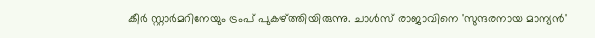കീര്‍ സ്റ്റാര്‍മറിനേയും ട്രംപ് പുകഴ്ത്തിയിരുന്നു. ചാള്‍സ് രാജാവിനെ 'സുന്ദരനായ മാന്യന്‍'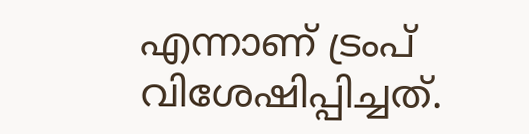എന്നാണ് ട്രംപ് വിശേഷിപ്പിച്ചത്.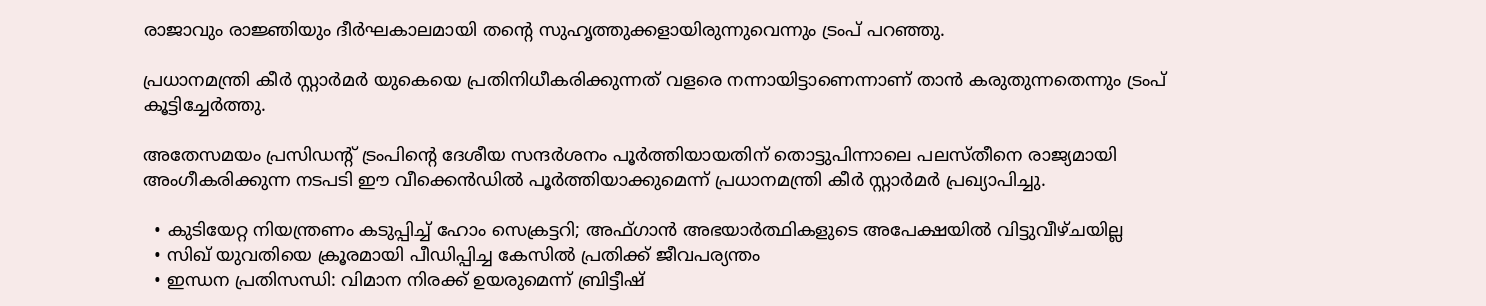രാജാവും രാജ്ഞിയും ദീര്‍ഘകാലമായി തന്റെ സുഹൃത്തുക്കളായിരുന്നുവെന്നും ട്രംപ് പറഞ്ഞു.

പ്രധാനമന്ത്രി കീര്‍ സ്റ്റാര്‍മര്‍ യുകെയെ പ്രതിനിധീകരിക്കുന്നത് വളരെ നന്നായിട്ടാണെന്നാണ് താന്‍ കരുതുന്നതെന്നും ട്രംപ് കൂട്ടിച്ചേര്‍ത്തു.

അതേസമയം പ്രസിഡന്റ് ട്രംപിന്റെ ദേശീയ സന്ദര്‍ശനം പൂര്‍ത്തിയായതിന് തൊട്ടുപിന്നാലെ പലസ്തീനെ രാജ്യമായി അംഗീകരിക്കുന്ന നടപടി ഈ വീക്കെന്‍ഡില്‍ പൂര്‍ത്തിയാക്കുമെന്ന് പ്രധാനമന്ത്രി കീര്‍ സ്റ്റാര്‍മര്‍ പ്രഖ്യാപിച്ചു.

  • കുടിയേറ്റ നിയന്ത്രണം കടുപ്പിച്ച് ഹോം സെക്രട്ടറി; അഫ്ഗാന്‍ അഭയാര്‍ത്ഥികളുടെ അപേക്ഷയില്‍ വിട്ടുവീഴ്ചയില്ല
  • സിഖ് യുവതിയെ ക്രൂരമായി പീഡിപ്പിച്ച കേസില്‍ പ്രതിക്ക് ജീവപര്യന്തം
  • ഇന്ധന പ്രതിസന്ധി: വിമാന നിരക്ക് ഉയരുമെന്ന് ബ്രിട്ടീഷ്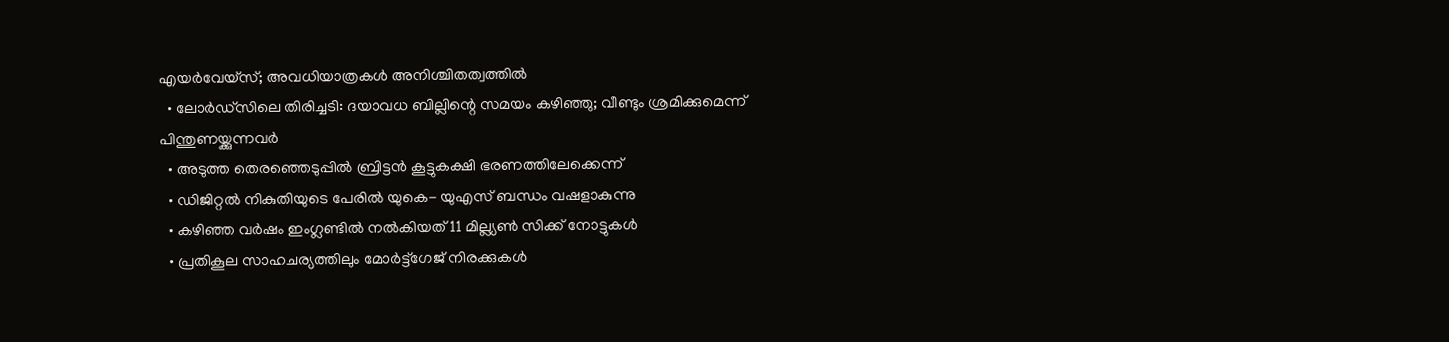എയര്‍വേയ്‌സ്; അവധിയാത്രകള്‍ അനിശ്ചിതത്വത്തില്‍
  • ലോര്‍ഡ്‌സിലെ തിരിച്ചടി: ദയാവധ ബില്ലിന്റെ സമയം കഴിഞ്ഞു; വീണ്ടും ശ്രമിക്കുമെന്ന് പിന്തുണയ്ക്കുന്നവര്‍
  • അടുത്ത തെരഞ്ഞെടുപ്പില്‍ ബ്രിട്ടന്‍ കൂട്ടുകക്ഷി ഭരണത്തിലേക്കെന്ന്
  • ഡിജിറ്റല്‍ നികുതിയുടെ പേരില്‍ യുകെ- യുഎസ് ബന്ധം വഷളാകുന്നു
  • കഴിഞ്ഞ വര്‍ഷം ഇംഗ്ലണ്ടില്‍ നല്‍കിയത് 11 മില്ല്യണ്‍ സിക്ക് നോട്ടുകള്‍
  • പ്രതികൂല സാഹചര്യത്തിലും മോര്‍ട്ട്‌ഗേജ് നിരക്കുകള്‍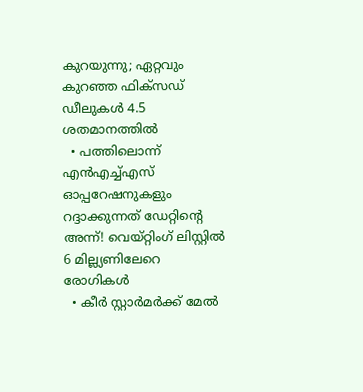കുറയുന്നു; ഏറ്റവും കുറഞ്ഞ ഫിക്‌സഡ് ഡീലുകള്‍ 4.5 ശതമാനത്തില്‍
  • പത്തിലൊന്ന് എന്‍എച്ച്എസ് ഓപ്പറേഷനുകളും റദ്ദാക്കുന്നത് ഡേറ്റിന്റെ അന്ന്! വെയ്റ്റിംഗ് ലിസ്റ്റില്‍ 6 മില്ല്യണിലേറെ രോഗികള്‍
  • കീര്‍ സ്റ്റാര്‍മര്‍ക്ക് മേല്‍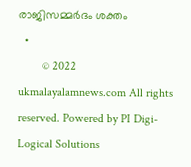രാജിസമ്മര്‍ദം ശക്തം
  •
        © 2022 ukmalayalamnews.com All rights reserved. Powered by PI Digi-Logical Solutions